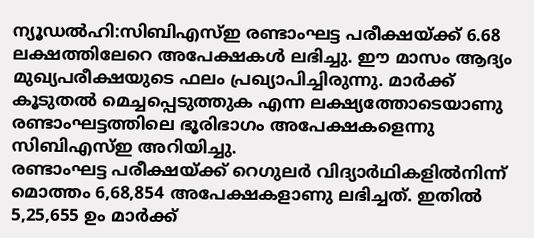ന്യൂഡൽഹി:സിബിഎസ്ഇ രണ്ടാംഘട്ട പരീക്ഷയ്ക്ക് 6.68 ലക്ഷത്തിലേറെ അപേക്ഷകൾ ലഭിച്ചു. ഈ മാസം ആദ്യം മുഖ്യപരീക്ഷയുടെ ഫലം പ്രഖ്യാപിച്ചിരുന്നു. മാർക്ക് കൂടുതൽ മെച്ചപ്പെടുത്തുക എന്ന ലക്ഷ്യത്തോടെയാണു രണ്ടാംഘട്ടത്തിലെ ഭൂരിഭാഗം അപേക്ഷകളെന്നു സിബിഎസ്ഇ അറിയിച്ചു.
രണ്ടാംഘട്ട പരീക്ഷയ്ക്ക് റെഗുലർ വിദ്യാർഥികളിൽനിന്ന് മൊത്തം 6,68,854 അപേക്ഷകളാണു ലഭിച്ചത്. ഇതിൽ 5,25,655 ഉം മാർക്ക്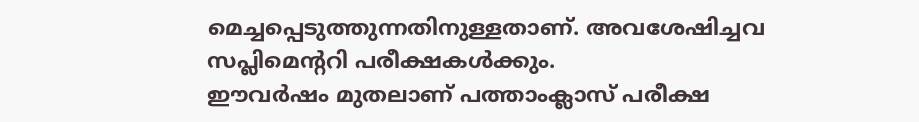മെച്ചപ്പെടുത്തുന്നതിനുള്ളതാണ്. അവശേഷിച്ചവ സപ്ലിമെന്ററി പരീക്ഷകൾക്കും.
ഈവർഷം മുതലാണ് പത്താംക്ലാസ് പരീക്ഷ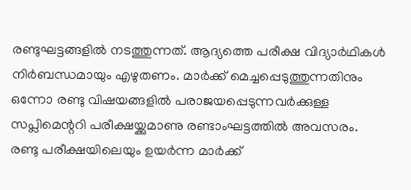രണ്ടുഘട്ടങ്ങളിൽ നടത്തുന്നത്. ആദ്യത്തെ പരീക്ഷ വിദ്യാർഥികൾ നിർബന്ധമായും എഴുതണം. മാർക്ക് മെച്ചപ്പെടുത്തുന്നതിനും ഒന്നോ രണ്ടു വിഷയങ്ങളിൽ പരാജയപ്പെടുന്നവർക്കുള്ള സപ്ലിമെന്ററി പരീക്ഷയ്ക്കുമാണു രണ്ടാംഘട്ടത്തിൽ അവസരം.
രണ്ടു പരീക്ഷയിലെയും ഉയർന്ന മാർക്ക്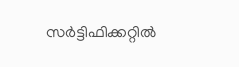സർട്ടിഫിക്കറ്റിൽ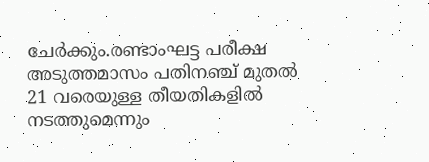ചേർക്കും.രണ്ടാംഘട്ട പരീക്ഷ അടുത്തമാസം പതിനഞ്ച് മുതൽ 21 വരെയുള്ള തീയതികളിൽ നടത്തുമെന്നും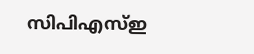സിപിഎസ്ഇ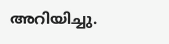അറിയിച്ചു.